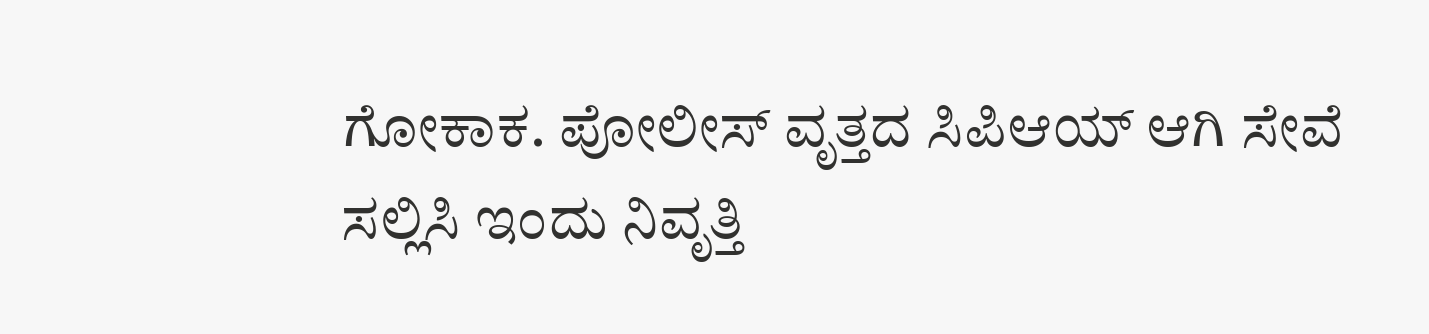ಗೋಕಾಕ. ಪೋಲೀಸ್ ವೃತ್ತದ ಸಿಪಿಆಯ್ ಆಗಿ ಸೇವೆ ಸಲ್ಲಿಸಿ ಇಂದು ನಿವೃತ್ತಿ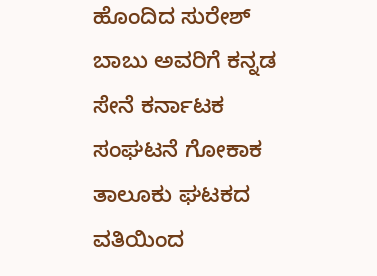ಹೊಂದಿದ ಸುರೇಶ್ ಬಾಬು ಅವರಿಗೆ ಕನ್ನಡ ಸೇನೆ ಕರ್ನಾಟಕ ಸಂಘಟನೆ ಗೋಕಾಕ ತಾಲೂಕು ಘಟಕದ ವತಿಯಿಂದ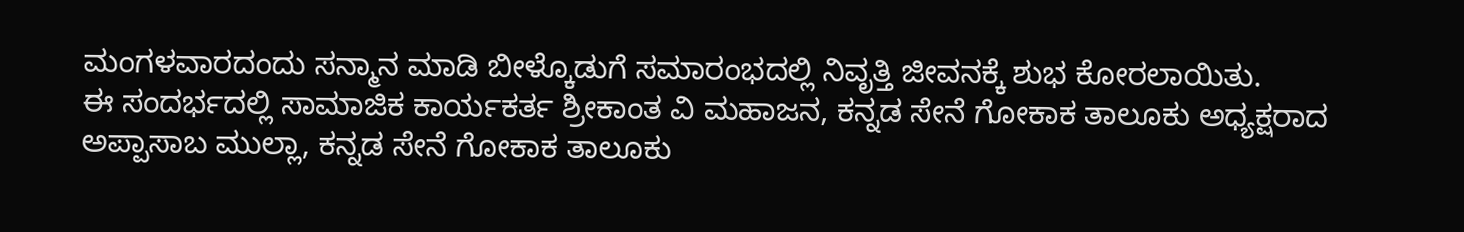ಮಂಗಳವಾರದಂದು ಸನ್ಮಾನ ಮಾಡಿ ಬೀಳ್ಕೊಡುಗೆ ಸಮಾರಂಭದಲ್ಲಿ ನಿವೃತ್ತಿ ಜೀವನಕ್ಕೆ ಶುಭ ಕೋರಲಾಯಿತು.
ಈ ಸಂದರ್ಭದಲ್ಲಿ ಸಾಮಾಜಿಕ ಕಾರ್ಯಕರ್ತ ಶ್ರೀಕಾಂತ ವಿ ಮಹಾಜನ, ಕನ್ನಡ ಸೇನೆ ಗೋಕಾಕ ತಾಲೂಕು ಅಧ್ಯಕ್ಷರಾದ
ಅಪ್ಪಾಸಾಬ ಮುಲ್ಲಾ, ಕನ್ನಡ ಸೇನೆ ಗೋಕಾಕ ತಾಲೂಕು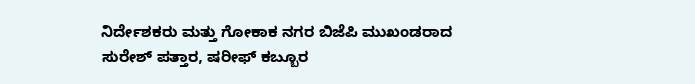ನಿರ್ದೇಶಕರು ಮತ್ತು ಗೋಕಾಕ ನಗರ ಬಿಜೆಪಿ ಮುಖಂಡರಾದ
ಸುರೇಶ್ ಪತ್ತಾರ, ಷರೀಫ್ ಕಬ್ಬೂರ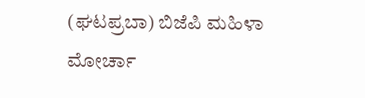(ಘಟಪ್ರಬಾ) ಬಿಜೆಪಿ ಮಹಿಳಾ ಮೋರ್ಚಾ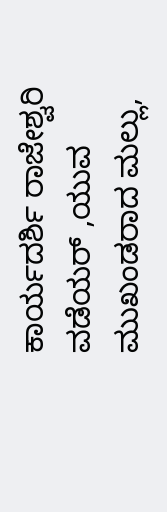ಕಾರ್ಯದರ್ಶಿ ರಾಜೇಶ್ವರಿ ವಡೆಯರ್ ,ಯುವ ಮುಖಂಡರಾದ ಮಲ್ಲು,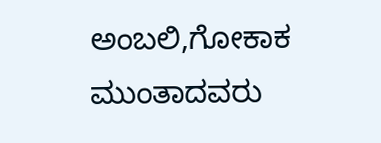ಅಂಬಲಿ,ಗೋಕಾಕ ಮುಂತಾದವರು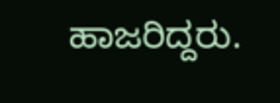ಹಾಜರಿದ್ದರು.